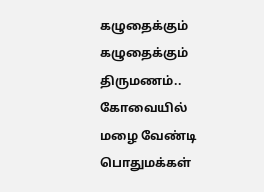கழுதைக்கும் கழுதைக்கும் திருமணம்.. கோவையில் மழை வேண்டி பொதுமக்கள்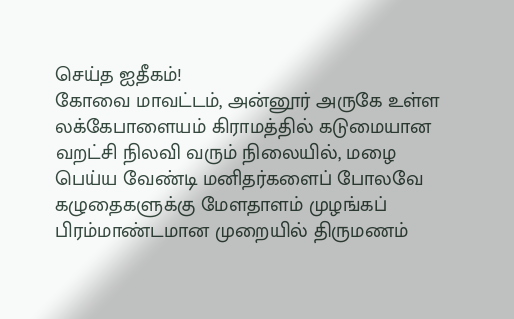செய்த ஐதீகம்!
கோவை மாவட்டம், அன்னூர் அருகே உள்ள லக்கேபாளையம் கிராமத்தில் கடுமையான வறட்சி நிலவி வரும் நிலையில், மழை பெய்ய வேண்டி மனிதர்களைப் போலவே கழுதைகளுக்கு மேளதாளம் முழங்கப் பிரம்மாண்டமான முறையில் திருமணம்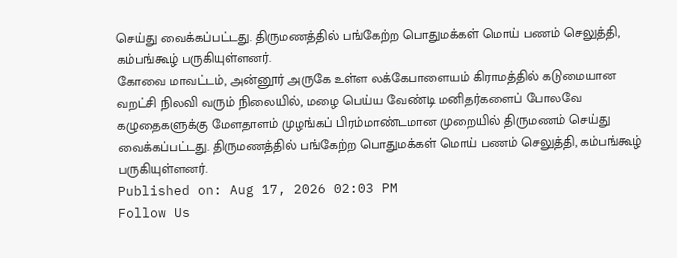செய்து வைக்கப்பட்டது. திருமணத்தில் பங்கேற்ற பொதுமக்கள் மொய் பணம் செலுத்தி, கம்பங்கூழ் பருகியுள்ளனர்.
கோவை மாவட்டம், அன்னூர் அருகே உள்ள லக்கேபாளையம் கிராமத்தில் கடுமையான வறட்சி நிலவி வரும் நிலையில், மழை பெய்ய வேண்டி மனிதர்களைப் போலவே கழுதைகளுக்கு மேளதாளம் முழங்கப் பிரம்மாண்டமான முறையில் திருமணம் செய்து வைக்கப்பட்டது. திருமணத்தில் பங்கேற்ற பொதுமக்கள் மொய் பணம் செலுத்தி, கம்பங்கூழ் பருகியுள்ளனர்.
Published on: Aug 17, 2026 02:03 PM
Follow Us